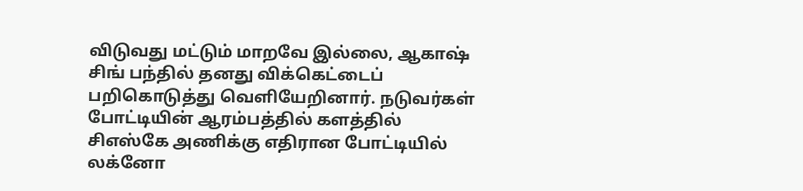விடுவது மட்டும் மாறவே இல்லை, ஆகாஷ் சிங் பந்தில் தனது விக்கெட்டைப் பறிகொடுத்து வெளியேறினார். நடுவர்கள் போட்டியின் ஆரம்பத்தில் களத்தில்
சிஎஸ்கே அணிக்கு எதிரான போட்டியில் லக்னோ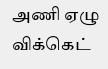அணி ஏழு விக்கெட்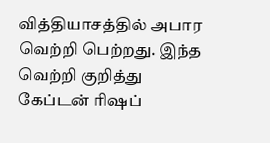வித்தியாசத்தில் அபார வெற்றி பெற்றது. இந்த வெற்றி குறித்து கேப்டன் ரிஷப்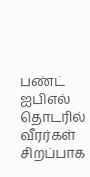பண்ட்
ஐபிஎல் தொடரில் வீரர்கள் சிறப்பாக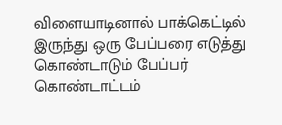விளையாடினால் பாக்கெட்டில் இருந்து ஒரு பேப்பரை எடுத்து கொண்டாடும் பேப்பர் கொண்டாட்டம்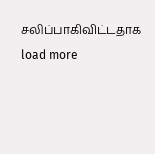சலிப்பாகிவிட்டதாக
load more